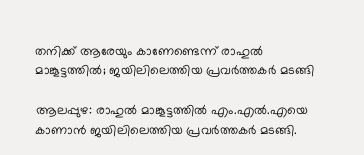തനിക്ക് ആരേയും കാണേണ്ടെന്ന് രാഹുല്‍ മാങ്കൂട്ടത്തില്‍; ജയിലിലെത്തിയ പ്രവര്‍ത്തകര്‍ മടങ്ങി

ആലപ്പുഴ: രാഹുല്‍ മാങ്കൂട്ടത്തില്‍ എം.എല്‍.എയെ കാണാന്‍ ജയിലിലെത്തിയ പ്രവര്‍ത്തകര്‍ മടങ്ങി.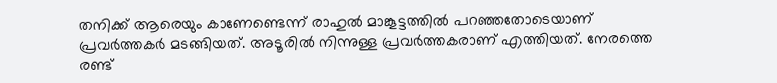തനിക്ക് ആരെയും കാണേണ്ടെന്ന് രാഹുല്‍ മാങ്കൂട്ടത്തില്‍ പറഞ്ഞതോടെയാണ് പ്രവര്‍ത്തകര്‍ മടങ്ങിയത്. അടൂരില്‍ നിന്നുള്ള പ്രവര്‍ത്തകരാണ് എത്തിയത്. നേരത്തെ രണ്ട്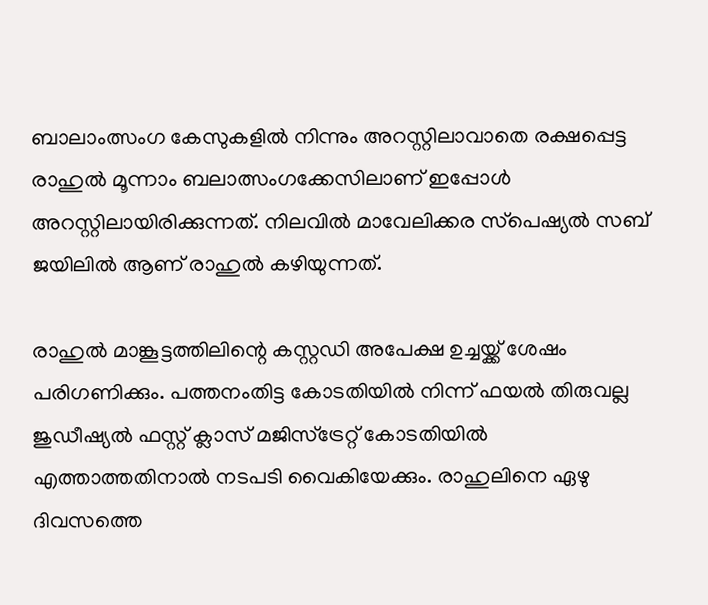ബാലാംത്സംഗ കേസുകളില്‍ നിന്നും അറസ്റ്റിലാവാതെ രക്ഷപ്പെട്ട രാഹുല്‍ മൂന്നാം ബലാത്സംഗക്കേസിലാണ് ഇപ്പോള്‍ അറസ്റ്റിലായിരിക്കുന്നത്. നിലവില്‍ മാവേലിക്കര സ്‌പെഷ്യല്‍ സബ് ജയിലില്‍ ആണ് രാഹുല്‍ കഴിയുന്നത്.

രാഹുല്‍ മാങ്കൂട്ടത്തിലിന്റെ കസ്റ്റഡി അപേക്ഷ ഉച്ചയ്ക്ക് ശേഷം പരിഗണിക്കും. പത്തനംതിട്ട കോടതിയില്‍ നിന്ന് ഫയല്‍ തിരുവല്ല ജുഡീഷ്യല്‍ ഫസ്റ്റ് ക്ലാസ് മജിസ്‌ട്രേറ്റ് കോടതിയില്‍ എത്താത്തതിനാല്‍ നടപടി വൈകിയേക്കും. രാഹുലിനെ ഏഴു ദിവസത്തെ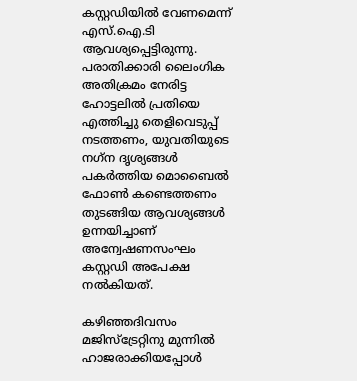കസ്റ്റഡിയില്‍ വേണമെന്ന് എസ്.ഐ.ടി ആവശ്യപ്പെട്ടിരുന്നു. പരാതിക്കാരി ലൈംഗിക അതിക്രമം നേരിട്ട ഹോട്ടലില്‍ പ്രതിയെ എത്തിച്ചു തെളിവെടുപ്പ് നടത്തണം, യുവതിയുടെ നഗ്‌ന ദൃശ്യങ്ങള്‍ പകര്‍ത്തിയ മൊബൈല്‍ ഫോണ്‍ കണ്ടെത്തണം തുടങ്ങിയ ആവശ്യങ്ങള്‍ ഉന്നയിച്ചാണ് അന്വേഷണസംഘം കസ്റ്റഡി അപേക്ഷ നല്‍കിയത്.

കഴിഞ്ഞദിവസം മജിസ്‌ട്രേറ്റിനു മുന്നില്‍ ഹാജരാക്കിയപ്പോള്‍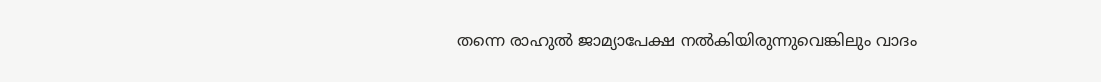തന്നെ രാഹുല്‍ ജാമ്യാപേക്ഷ നല്‍കിയിരുന്നുവെങ്കിലും വാദം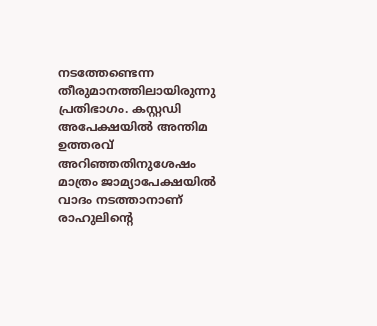നടത്തേണ്ടെന്ന തീരുമാനത്തിലായിരുന്നു പ്രതിഭാഗം. കസ്റ്റഡി അപേക്ഷയില്‍ അന്തിമ ഉത്തരവ് അറിഞ്ഞതിനുശേഷം മാത്രം ജാമ്യാപേക്ഷയില്‍ വാദം നടത്താനാണ് രാഹുലിന്റെ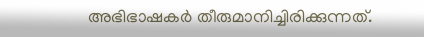അഭിഭാഷകര്‍ തീരുമാനിച്ചിരിക്കുന്നത്.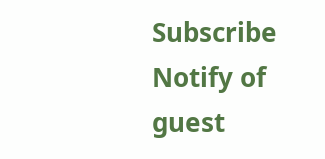Subscribe
Notify of
guest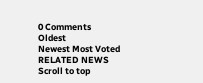0 Comments
Oldest
Newest Most Voted
RELATED NEWS
Scroll to top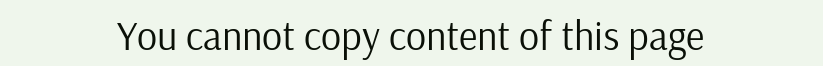You cannot copy content of this page